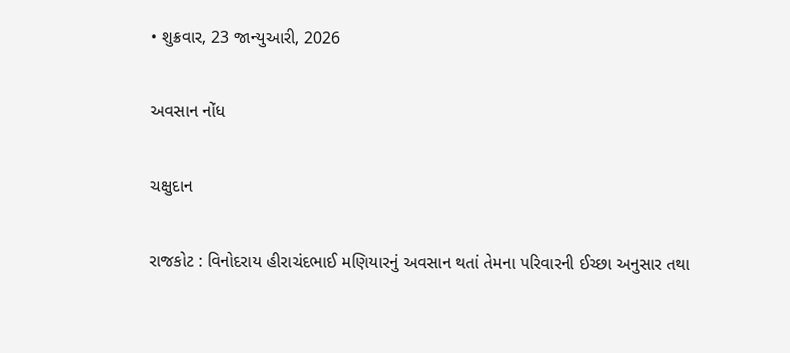• શુક્રવાર, 23 જાન્યુઆરી, 2026

અવસાન નોંધ

ચક્ષુદાન

રાજકોટ : વિનોદરાય હીરાચંદભાઈ મણિયારનું અવસાન થતાં તેમના પરિવારની ઈચ્છા અનુસાર તથા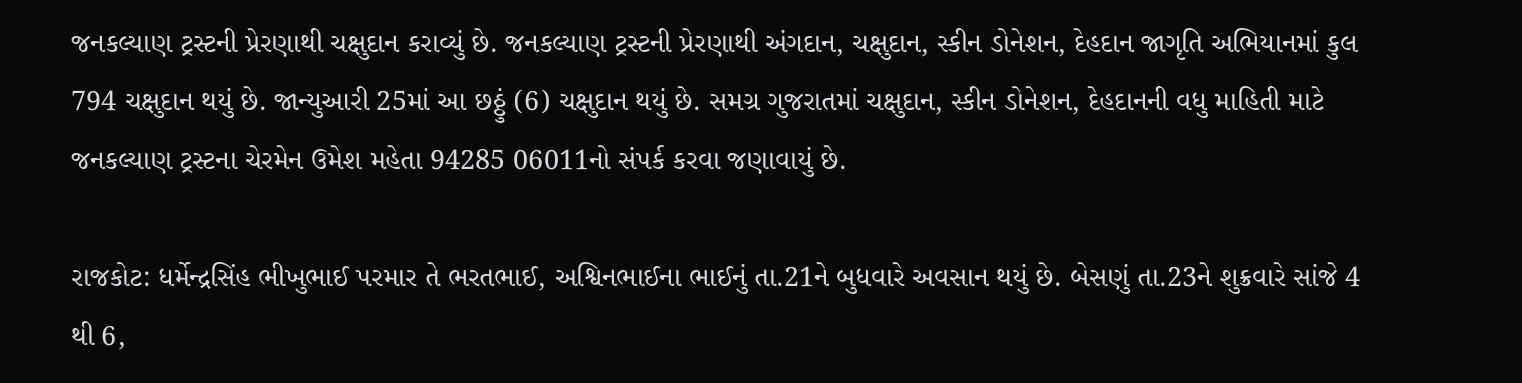જનકલ્યાણ ટ્રસ્ટની પ્રેરણાથી ચક્ષુદાન કરાવ્યું છે. જનકલ્યાણ ટ્રસ્ટની પ્રેરણાથી અંગદાન, ચક્ષુદાન, સ્કીન ડોનેશન, દેહદાન જાગૃતિ અભિયાનમાં કુલ 794 ચક્ષુદાન થયું છે. જાન્યુઆરી 25માં આ છઠ્ઠું (6) ચક્ષુદાન થયું છે. સમગ્ર ગુજરાતમાં ચક્ષુદાન, સ્કીન ડોનેશન, દેહદાનની વધુ માહિતી માટે જનકલ્યાણ ટ્રસ્ટના ચેરમેન ઉમેશ મહેતા 94285 06011નો સંપર્ક કરવા જણાવાયું છે.

રાજકોટ: ધર્મેન્દ્રસિંહ ભીખુભાઈ પરમાર તે ભરતભાઈ, અશ્વિનભાઈના ભાઈનું તા.21ને બુધવારે અવસાન થયું છે. બેસણું તા.23ને શુક્રવારે સાંજે 4 થી 6,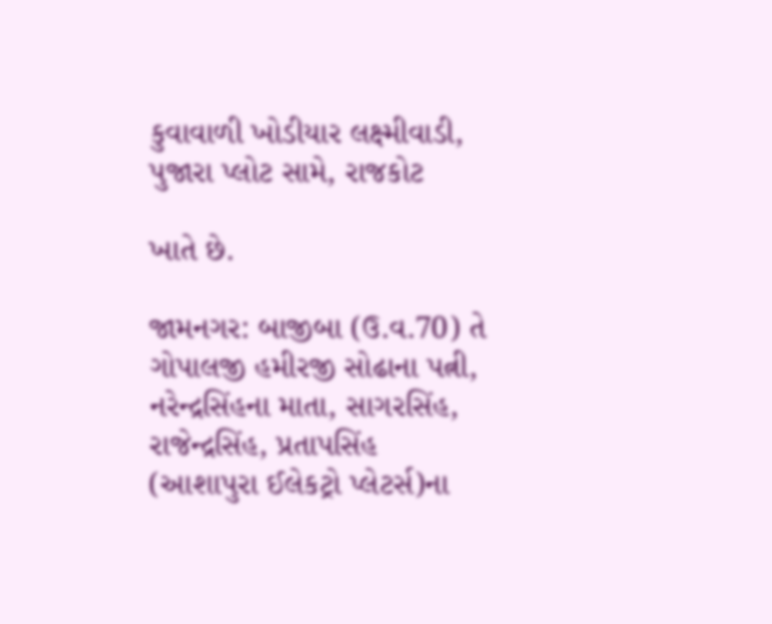કુવાવાળી ખોડીયાર લક્ષ્મીવાડી, પુજારા પ્લોટ સામે, રાજકોટ

ખાતે છે.

જામનગર: બાજીબા (ઉ.વ.70) તે ગોપાલજી હમીરજી સોઢાના પત્ની, નરેન્દ્રસિંહના માતા, સાગરસિંહ, રાજેન્દ્રસિંહ, પ્રતાપસિંહ (આશાપુરા ઈલેકટ્રો પ્લેટર્સ)ના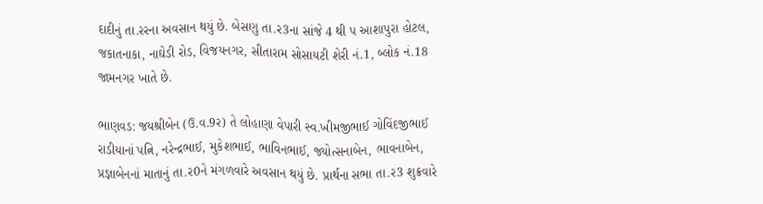દાદીનું તા.રરના અવસાન થયું છે. બેસણુ તા.ર3ના સાંજે 4 થી પ આશાપુરા હોટલ, જકાતનાકા, નાઘેડી રોડ, વિજયનગર, સીતારામ સોસાયટી શેરી નં.1, બ્લોક નં.18 જામનગર ખાતે છે.

ભાણવડ: જયશ્રીબેન (ઉ.વ.9ર) તે લોહાણા વેપારી સ્વ.ખીમજીભાઈ ગોવિંદજીભાઈ રાડીયાનાં પત્નિ, નરેન્દ્રભાઈ, મુકેશભાઈ, ભાવિનભાઈ, જ્યોત્સનાબેન, ભાવનાબેન, પ્રજ્ઞાબેનનાં માતાનું તા.ર0ને મંગળવારે અવસાન થયું છે. પ્રાર્થના સભા તા.ર3 શુક્રવારે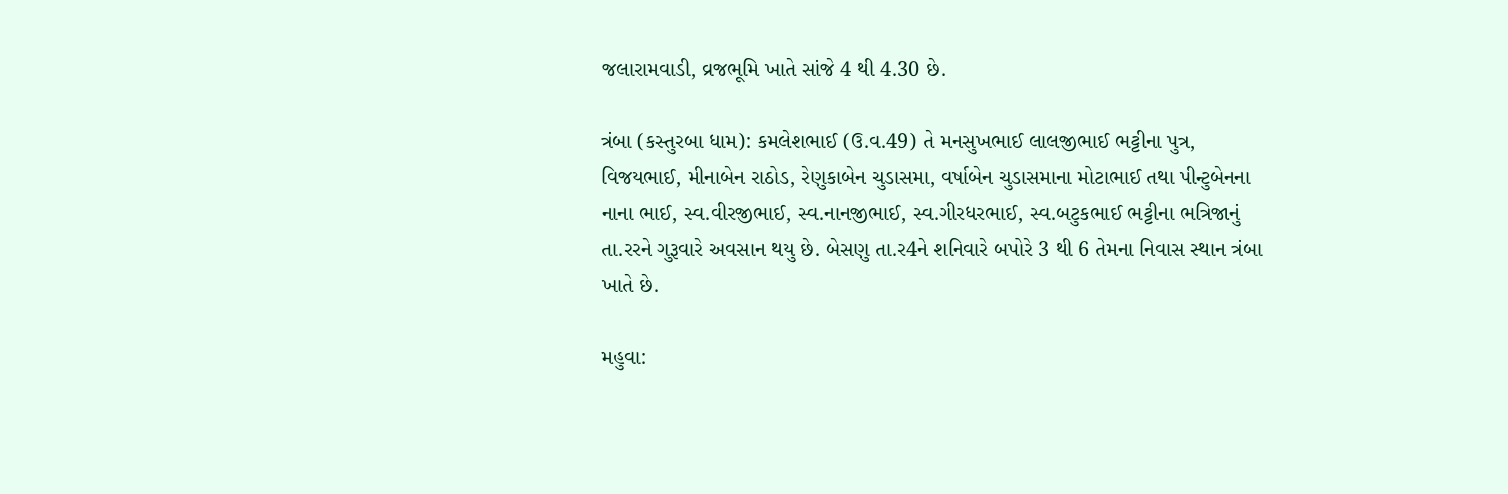જલારામવાડી, વ્રજભૂમિ ખાતે સાંજે 4 થી 4.30 છે.

ત્રંબા (કસ્તુરબા ધામ): કમલેશભાઈ (ઉ.વ.49) તે મનસુખભાઈ લાલજીભાઈ ભટ્ટીના પુત્ર, વિજયભાઈ, મીનાબેન રાઠોડ, રેણુકાબેન ચુડાસમા, વર્ષાબેન ચુડાસમાના મોટાભાઈ તથા પીન્ટુબેનના નાના ભાઈ, સ્વ.વીરજીભાઈ, સ્વ.નાનજીભાઈ, સ્વ.ગીરધરભાઈ, સ્વ.બટુકભાઈ ભટ્ટીના ભત્રિજાનું તા.રરને ગુરૂવારે અવસાન થયુ છે. બેસણુ તા.ર4ને શનિવારે બપોરે 3 થી 6 તેમના નિવાસ સ્થાન ત્રંબા ખાતે છે.

મહુવા: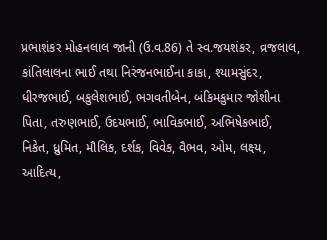પ્રભાશંકર મોહનલાલ જાની (ઉ.વ.86) તે સ્વ.જયશંકર, વ્રજલાલ, કાંતિલાલના ભાઈ તથા નિરંજનભાઈના કાકા, શ્યામસુંદર, ધીરજભાઈ, બકુલેશભાઈ, ભગવતીબેન, બંકિમકુમાર જોશીના પિતા, તરુણભાઈ, ઉદયભાઈ, ભાવિકભાઈ, અભિષેકભાઈ, નિકેત, ધ્રુમિત, મૌલિક, દર્શક, વિવેક, વૈભવ, ઓમ, લક્ષ્ય, આદિત્ય,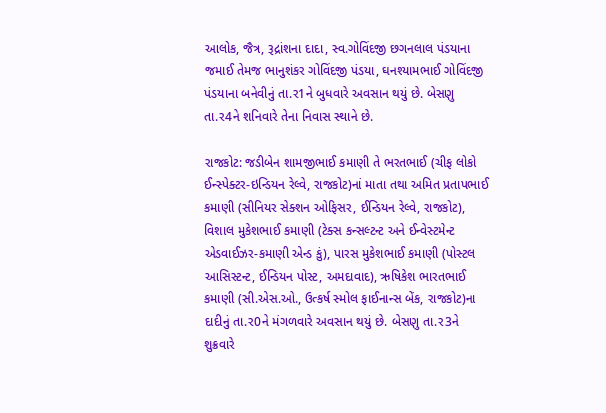આલોક, જૈત્ર, રૂદ્રાંશના દાદા, સ્વ.ગોવિંદજી છગનલાલ પંડયાના જમાઈ તેમજ ભાનુશંકર ગોવિંદજી પંડયા, ઘનશ્યામભાઈ ગોવિંદજી પંડયાના બનેવીનું તા.ર1ને બુધવારે અવસાન થયું છે. બેસણુ તા.ર4ને શનિવારે તેના નિવાસ સ્થાને છે.

રાજકોટ: જડીબેન શામજીભાઈ કમાણી તે ભરતભાઈ (ચીફ લોકો ઈન્સ્પેક્ટર-ઇન્ડિયન રેલ્વે, રાજકોટ)નાં માતા તથા અમિત પ્રતાપભાઈ કમાણી (સીનિયર સેક્શન ઓફિસર, ઈન્ડિયન રેલ્વે, રાજકોટ), વિશાલ મુકેશભાઈ કમાણી (ટેક્સ કન્સલ્ટન્ટ અને ઈન્વેસ્ટમેન્ટ એડવાઈઝર-કમાણી એન્ડ કું), પારસ મુકેશભાઈ કમાણી (પોસ્ટલ આસિસ્ટન્ટ, ઈન્ડિયન પોસ્ટ, અમદાવાદ), ઋષિકેશ ભારતભાઈ કમાણી (સી.એસ.ઓ., ઉત્કર્ષ સ્મોલ ફાઈનાન્સ બેંક, રાજકોટ)ના દાદીનું તા.ર0ને મંગળવારે અવસાન થયું છે. બેસણુ તા.ર3ને શુક્રવારે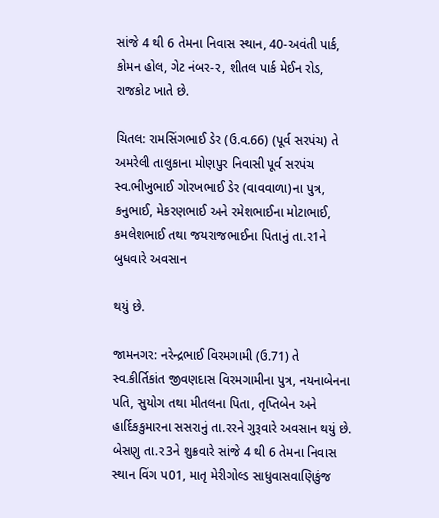સાંજે 4 થી 6 તેમના નિવાસ સ્થાન, 40-અવંતી પાર્ક, કોમન હોલ, ગેટ નંબર-ર, શીતલ પાર્ક મેઈન રોડ, રાજકોટ ખાતે છે.

ચિતલ: રામસિંગભાઈ ડેર (ઉ.વ.66) (પૂર્વ સરપંચ) તે અમરેલી તાલુકાના મોણપુર નિવાસી પૂર્વ સરપંચ સ્વ.ભીખુભાઈ ગોરખભાઈ ડેર (વાવવાળા)ના પુત્ર, કનુભાઈ, મેકરણભાઈ અને રમેશભાઈના મોટાભાઈ, કમલેશભાઈ તથા જયરાજભાઈના પિતાનું તા.ર1ને બુધવારે અવસાન

થયું છે.

જામનગર: નરેન્દ્રભાઈ વિરમગામી (ઉ.71) તે સ્વ.કીર્તિકાંત જીવણદાસ વિરમગામીના પુત્ર, નયનાબેનના પતિ, સુયોગ તથા મીતલના પિતા, તૃપ્તિબેન અને હાર્દિકકુમારના સસરાનું તા.રરને ગુરૂવારે અવસાન થયું છે. બેસણુ તા.ર3ને શુક્રવારે સાંજે 4 થી 6 તેમના નિવાસ સ્થાન વિંગ પ01, માતૃ મેરીગોલ્ડ સાધુવાસવાણિકુંજ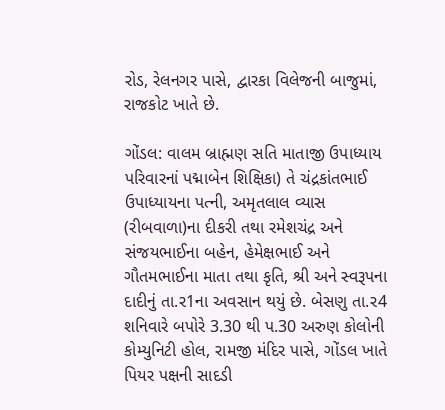રોડ, રેલનગર પાસે, દ્વારકા વિલેજની બાજુમાં, રાજકોટ ખાતે છે.

ગોંડલ: વાલમ બ્રાહ્મણ સતિ માતાજી ઉપાધ્યાય પરિવારનાં પદ્માબેન શિક્ષિકા) તે ચંદ્રકાંતભાઈ ઉપાધ્યાયના પત્ની, અમૃતલાલ વ્યાસ (રીબવાળા)ના દીકરી તથા રમેશચંદ્ર અને સંજયભાઈના બહેન, હેમેક્ષભાઈ અને ગૌતમભાઈના માતા તથા કૃતિ, શ્રી અને સ્વરૂપના દાદીનું તા.ર1ના અવસાન થયું છે. બેસણુ તા.ર4 શનિવારે બપોરે 3.30 થી પ.30 અરુણ કોલોની કોમ્યુનિટી હોલ, રામજી મંદિર પાસે, ગોંડલ ખાતે પિયર પક્ષની સાદડી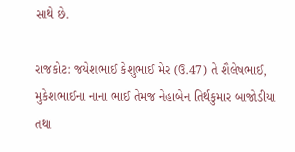સાથે છે.

રાજકોટ: જયેશભાઈ કેશુભાઈ મેર (ઉ.47) તે શૈલેષભાઈ, મુકેશભાઈના નાના ભાઈ તેમજ નેહાબેન તિર્થકુમાર બાજોડીયા તથા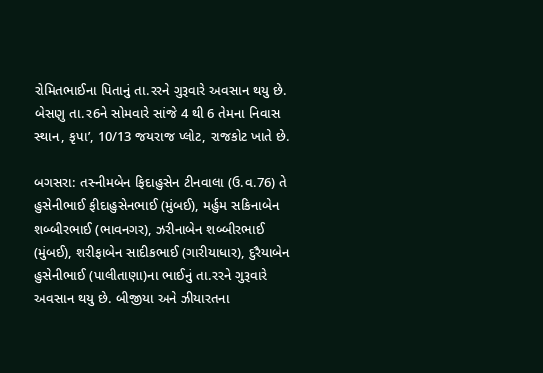રોમિતભાઈના પિતાનું તા.રરને ગુરૂવારે અવસાન થયુ છે. બેસણુ તા.ર6ને સોમવારે સાંજે 4 થી 6 તેમના નિવાસ સ્થાન, કૃપા’, 10/13 જયરાજ પ્લોટ, રાજકોટ ખાતે છે.

બગસરા: તસ્નીમબેન ફિદાહુસેન ટીનવાલા (ઉ.વ.76) તે હુસેનીભાઈ ફીદાહુસેનભાઈ (મુંબઈ), મર્હુમ સકિનાબેન શબ્બીરભાઈ (ભાવનગર), ઝરીનાબેન શબ્બીરભાઈ (મુંબઈ), શરીફાબેન સાદીકભાઈ (ગારીયાધાર), દુરૈયાબેન હુસેનીભાઈ (પાલીતાણા)ના ભાઈનું તા.રરને ગુરૂવારે અવસાન થયુ છે. બીજીયા અને ઝીયારતના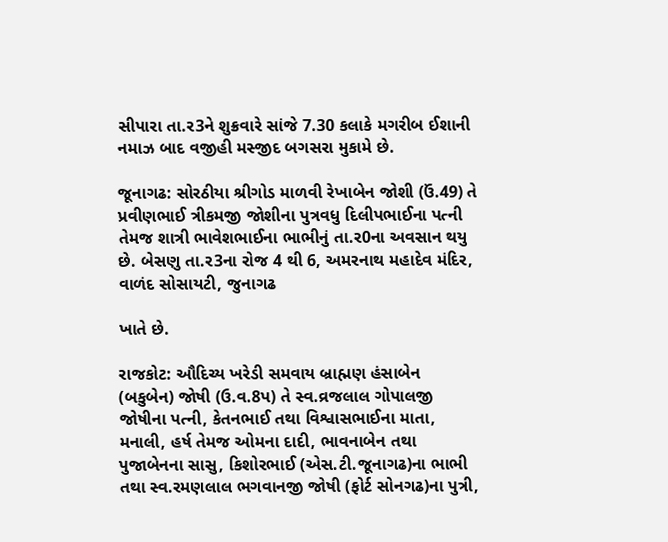સીપારા તા.ર3ને શુક્રવારે સાંજે 7.30 કલાકે મગરીબ ઈશાની નમાઝ બાદ વજીહી મસ્જીદ બગસરા મુકામે છે.

જૂનાગઢ: સોરઠીયા શ્રીગોડ માળવી રેખાબેન જોશી (ઉં.49) તે પ્રવીણભાઈ ત્રીકમજી જોશીના પુત્રવધુ દિલીપભાઈના પત્ની તેમજ શાત્રી ભાવેશભાઈના ભાભીનું તા.ર0ના અવસાન થયુ છે. બેસણુ તા.ર3ના રોજ 4 થી 6, અમરનાથ મહાદેવ મંદિર, વાળંદ સોસાયટી, જુનાગઢ

ખાતે છે.

રાજકોટ: ઔદિચ્ય ખરેડી સમવાય બ્રાહ્મણ હંસાબેન (બકુબેન) જોષી (ઉ.વ.8પ) તે સ્વ.વ્રજલાલ ગોપાલજી જોષીના પત્ની, કેતનભાઈ તથા વિશ્વાસભાઈના માતા, મનાલી, હર્ષ તેમજ ઓમના દાદી, ભાવનાબેન તથા પુજાબેનના સાસુ, કિશોરભાઈ (એસ.ટી.જૂનાગઢ)ના ભાભી તથા સ્વ.રમણલાલ ભગવાનજી જોષી (ફોર્ટ સોનગઢ)ના પુત્રી,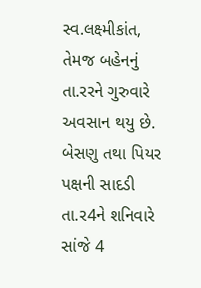સ્વ.લક્ષ્મીકાંત, તેમજ બહેનનું તા.રરને ગુરુવારે અવસાન થયુ છે. બેસણુ તથા પિયર પક્ષની સાદડી તા.ર4ને શનિવારે સાંજે 4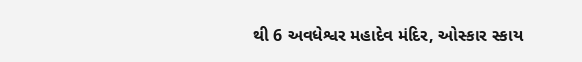થી 6 અવધેશ્વર મહાદેવ મંદિર, ઓસ્કાર સ્કાય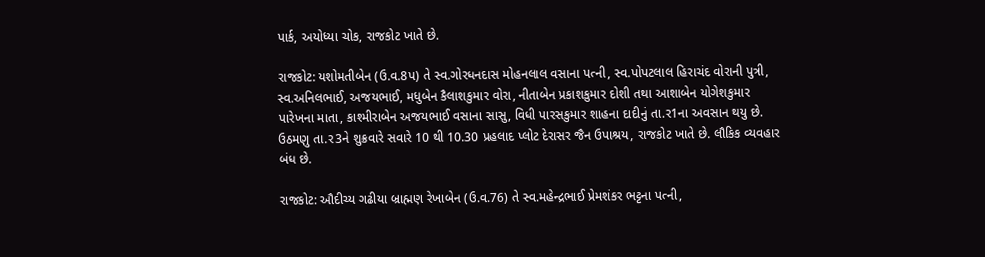પાર્ક, અયોધ્યા ચોક, રાજકોટ ખાતે છે.

રાજકોટ: યશોમતીબેન (ઉ.વ.8પ) તે સ્વ.ગોરધનદાસ મોહનલાલ વસાના પત્ની, સ્વ.પોપટલાલ હિરાચંદ વોરાની પુત્રી, સ્વ.અનિલભાઈ, અજયભાઈ, મધુબેન કૈલાશકુમાર વોરા, નીતાબેન પ્રકાશકુમાર દોશી તથા આશાબેન યોગેશકુમાર પારેખના માતા, કાશ્મીરાબેન અજયભાઈ વસાના સાસુ, વિધી પારસકુમાર શાહના દાદીનું તા.ર1ના અવસાન થયુ છે. ઉઠમણુ તા.ર3ને શુક્રવારે સવારે 10 થી 10.30 પ્રહલાદ પ્લોટ દેરાસર જૈન ઉપાશ્રય, રાજકોટ ખાતે છે. લૌકિક વ્યવહાર બંધ છે.

રાજકોટ: ઔદીચ્ય ગઢીયા બ્રાહ્મણ રેખાબેન (ઉ.વ.76) તે સ્વ.મહેન્દ્રભાઈ પ્રેમશંકર ભટ્ટના પત્ની,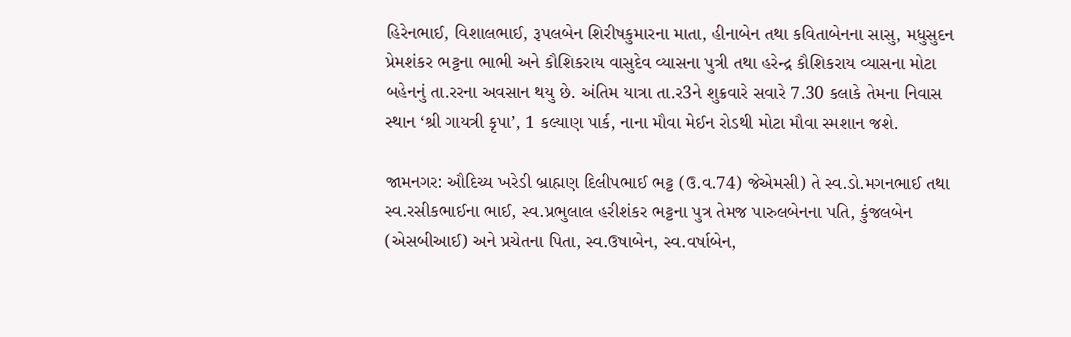હિરેનભાઈ, વિશાલભાઈ, રૂપલબેન શિરીષકુમારના માતા, હીનાબેન તથા કવિતાબેનના સાસુ, મધુસુદન પ્રેમશંકર ભટ્ટના ભાભી અને કૌશિકરાય વાસુદેવ વ્યાસના પુત્રી તથા હરેન્દ્ર કૌશિકરાય વ્યાસના મોટા બહેનનું તા.રરના અવસાન થયુ છે. અંતિમ યાત્રા તા.ર3ને શુક્રવારે સવારે 7.30 કલાકે તેમના નિવાસ સ્થાન ‘શ્રી ગાયત્રી કૃપા’, 1 કલ્યાણ પાર્ક, નાના મૌવા મેઈન રોડથી મોટા મૌવા સ્મશાન જશે.

જામનગર: ઔદિચ્ય ખરેડી બ્રાહ્મણ દિલીપભાઈ ભટ્ટ (ઉ.વ.74) જેએમસી) તે સ્વ.ડો.મગનભાઈ તથા સ્વ.રસીકભાઈના ભાઈ, સ્વ.પ્રભુલાલ હરીશંકર ભટ્ટના પુત્ર તેમજ પારુલબેનના પતિ, કુંજલબેન (એસબીઆઈ) અને પ્રચેતના પિતા, સ્વ.ઉષાબેન, સ્વ.વર્ષાબેન,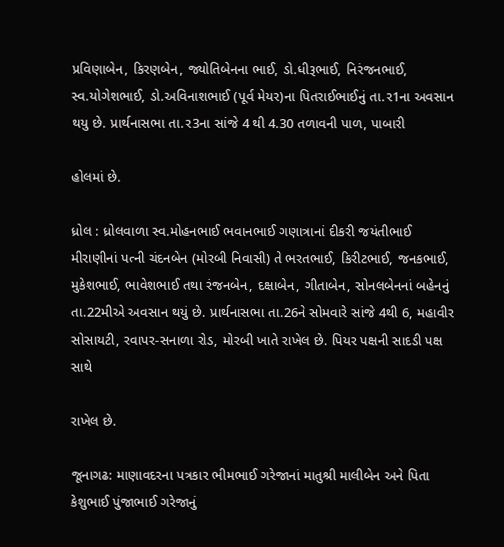પ્રવિણાબેન, કિરણબેન, જ્યોતિબેનના ભાઈ, ડો.ધીરૂભાઈ, નિરંજનભાઈ, સ્વ.યોગેશભાઈ, ડો.અવિનાશભાઈ (પૂર્વ મેયર)ના પિતરાઈભાઈનું તા.ર1ના અવસાન થયુ છે. પ્રાર્થનાસભા તા.ર3ના સાંજે 4 થી 4.30 તળાવની પાળ, પાબારી

હોલમાં છે.

ધ્રોલ : ધ્રોલવાળા સ્વ.મોહનભાઈ ભવાનભાઈ ગણાત્રાનાં દીકરી જયંતીભાઈ મીરાણીનાં પત્ની ચંદનબેન (મોરબી નિવાસી) તે ભરતભાઈ, કિરીટભાઈ, જનકભાઈ, મુકેશભાઈ, ભાવેશભાઈ તથા રંજનબેન, દક્ષાબેન, ગીતાબેન, સોનલબેનનાં બહેનનું તા.22મીએ અવસાન થયું છે. પ્રાર્થનાસભા તા.26ને સોમવારે સાંજે 4થી 6, મહાવીર સોસાયટી, રવાપર-સનાળા રોડ, મોરબી ખાતે રાખેલ છે. પિયર પક્ષની સાદડી પક્ષ સાથે

રાખેલ છે.

જૂનાગઢ: માણાવદરના પત્રકાર ભીમભાઈ ગરેજાનાં માતુશ્રી માલીબેન અને પિતા કેશુભાઈ પુંજાભાઈ ગરેજાનું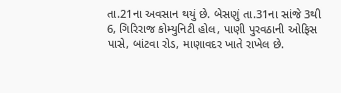તા.21ના અવસાન થયું છે. બેસણું તા.31ના સાંજે 3થી 6, ગિરિરાજ કોમ્યુનિટી હોલ, પાણી પુરવઠાની ઓફિસ પાસે, બાંટવા રોડ, માણાવદર ખાતે રાખેલ છે.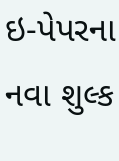ઇ-પેપરના નવા શુલ્ક